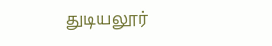துடியலூர்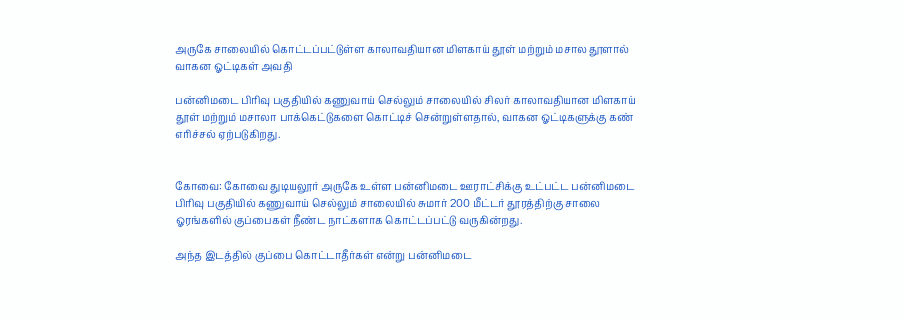அருகே சாலையில் கொட்டப்பட்டுள்ள காலாவதியான மிளகாய் தூள் மற்றும் மசால தூளால் வாகன ஓட்டிகள் அவதி

பன்னிமடை பிரிவு பகுதியில் கணுவாய் செல்லும் சாலையில் சிலர் காலாவதியான மிளகாய் தூள் மற்றும் மசாலா பாக்கெட்டுகளை கொட்டிச் சென்றுள்ளதால், வாகன ஓட்டிகளுக்கு கண் எரிச்சல் ஏற்படுகிறது.


கோவை: கோவை துடியலூர் அருகே உள்ள பன்னிமடை ஊராட்சிக்கு உட்பட்ட பன்னிமடை பிரிவு பகுதியில் கணுவாய் செல்லும் சாலையில் சுமார் 200 மீட்டர் தூரத்திற்கு சாலை ஓரங்களில் குப்பைகள் நீண்ட நாட்களாக கொட்டப்பட்டு வருகின்றது.

அந்த இடத்தில் குப்பை கொட்டாதீர்கள் என்று பன்னிமடை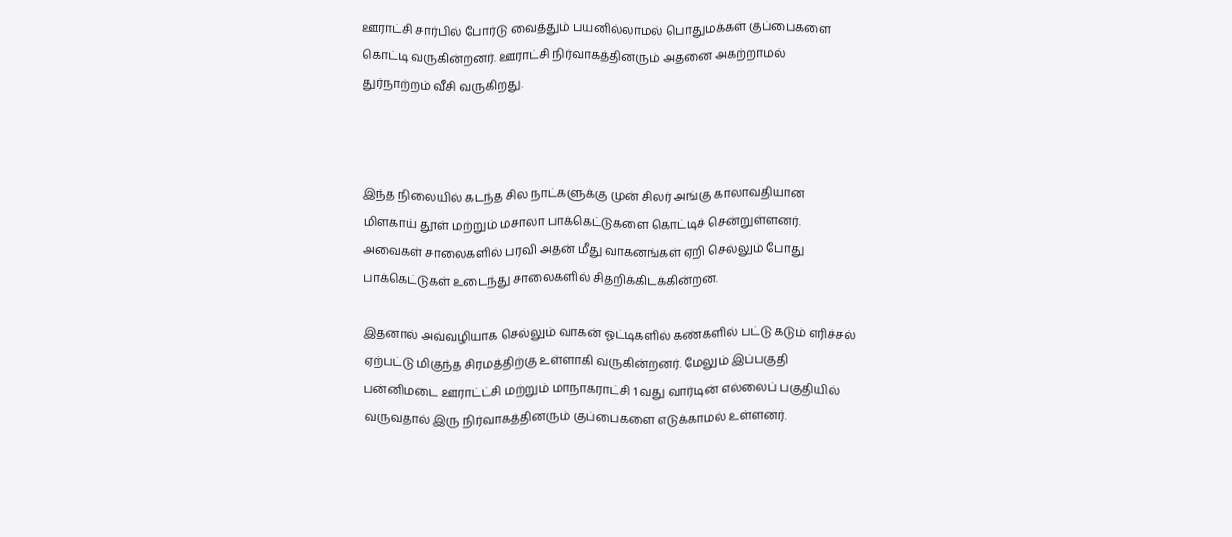ஊராட்சி சார்பில் போர்டு வைத்தும் பயனில்லாமல் பொதுமக்கள் குப்பைகளை கொட்டி வருகின்றனர். ஊராட்சி நிர்வாகத்தினரும் அதனை அகற்றாமல் துர்நாற்றம் வீசி வருகிறது.



இந்த நிலையில் கடந்த சில நாட்களுக்கு முன் சிலர் அங்கு காலாவதியான மிளகாய் தூள் மற்றும் மசாலா பாக்கெட்டுகளை கொட்டிச் சென்றுள்ளனர். அவைகள் சாலைகளில் பரவி அதன் மீது வாகனங்கள் ஏறி செல்லும் போது பாக்கெட்டுகள் உடைந்து சாலைகளில் சிதறிக்கிடக்கின்றன.

இதனால் அவ்வழியாக செல்லும் வாகன் ஓட்டிகளில் கண்களில் பட்டு கடும் எரிச்சல் ஏற்பட்டு மிகுந்த சிரமத்திற்கு உள்ளாகி வருகின்றனர். மேலும் இப்பகுதி பன்னிமடை ஊராட்ட்சி மற்றும் மாநாகராட்சி 1 வது வார்டின் எல்லைப் பகுதியில் வருவதால் இரு நிர்வாகத்தினரும் குப்பைகளை எடுக்காமல் உள்ளனர்.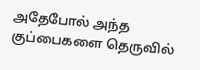அதேபோல் அந்த குப்பைகளை தெருவில்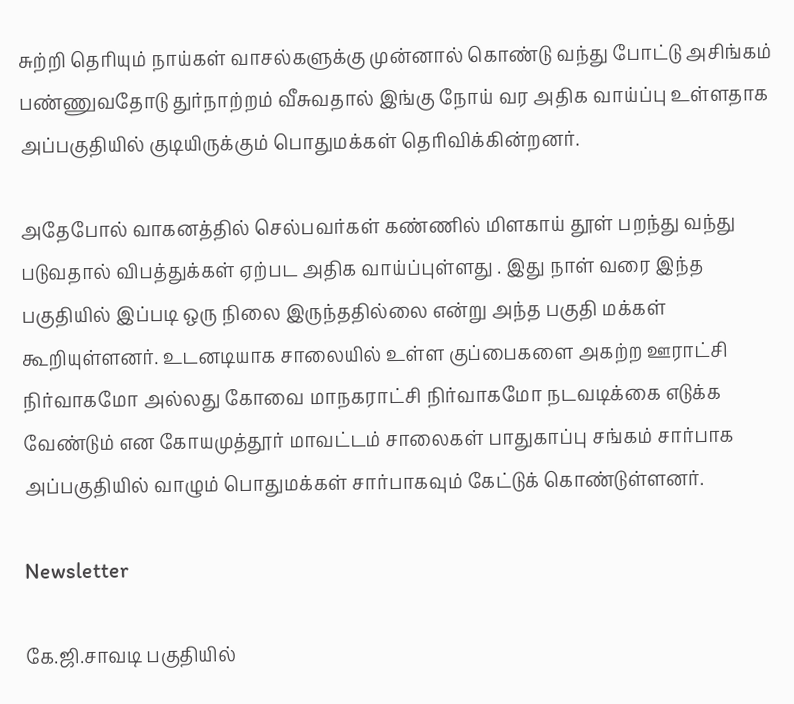சுற்றி தெரியும் நாய்கள் வாசல்களுக்கு முன்னால் கொண்டு வந்து போட்டு அசிங்கம் பண்ணுவதோடு துர்நாற்றம் வீசுவதால் இங்கு நோய் வர அதிக வாய்ப்பு உள்ளதாக அப்பகுதியில் குடியிருக்கும் பொதுமக்கள் தெரிவிக்கின்றனர்.

அதேபோல் வாகனத்தில் செல்பவர்கள் கண்ணில் மிளகாய் தூள் பறந்து வந்து படுவதால் விபத்துக்கள் ஏற்பட அதிக வாய்ப்புள்ளது . இது நாள் வரை இந்த பகுதியில் இப்படி ஒரு நிலை இருந்ததில்லை என்று அந்த பகுதி மக்கள் கூறியுள்ளனர். உடனடியாக சாலையில் உள்ள குப்பைகளை அகற்ற ஊராட்சி நிர்வாகமோ அல்லது கோவை மாநகராட்சி நிர்வாகமோ நடவடிக்கை எடுக்க வேண்டும் என கோயமுத்தூர் மாவட்டம் சாலைகள் பாதுகாப்பு சங்கம் சார்பாக அப்பகுதியில் வாழும் பொதுமக்கள் சார்பாகவும் கேட்டுக் கொண்டுள்ளனர்.

Newsletter

கே.ஜி.சாவடி பகுதியில்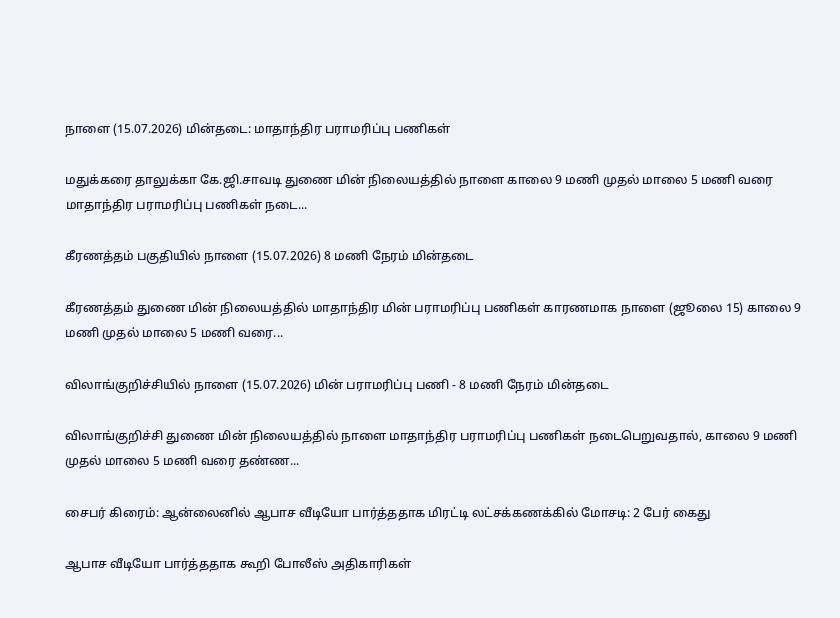நாளை (15.07.2026) மின்தடை: மாதாந்திர பராமரிப்பு பணிகள்

மதுக்கரை தாலுக்கா கே.ஜி.சாவடி துணை மின் நிலையத்தில் நாளை காலை 9 மணி முதல் மாலை 5 மணி வரை மாதாந்திர பராமரிப்பு பணிகள் நடை...

கீரணத்தம் பகுதியில் நாளை (15.07.2026) 8 மணி நேரம் மின்தடை

கீரணத்தம் துணை மின் நிலையத்தில் மாதாந்திர மின் பராமரிப்பு பணிகள் காரணமாக நாளை (ஜூலை 15) காலை 9 மணி முதல் மாலை 5 மணி வரை...

விலாங்குறிச்சியில் நாளை (15.07.2026) மின் பராமரிப்பு பணி - 8 மணி நேரம் மின்தடை

விலாங்குறிச்சி துணை மின் நிலையத்தில் நாளை மாதாந்திர பராமரிப்பு பணிகள் நடைபெறுவதால், காலை 9 மணி முதல் மாலை 5 மணி வரை தண்ண...

சைபர் கிரைம்: ஆன்லைனில் ஆபாச வீடியோ பார்த்ததாக மிரட்டி லட்சக்கணக்கில் மோசடி: 2 பேர் கைது

ஆபாச வீடியோ பார்த்ததாக கூறி போலீஸ் அதிகாரிகள்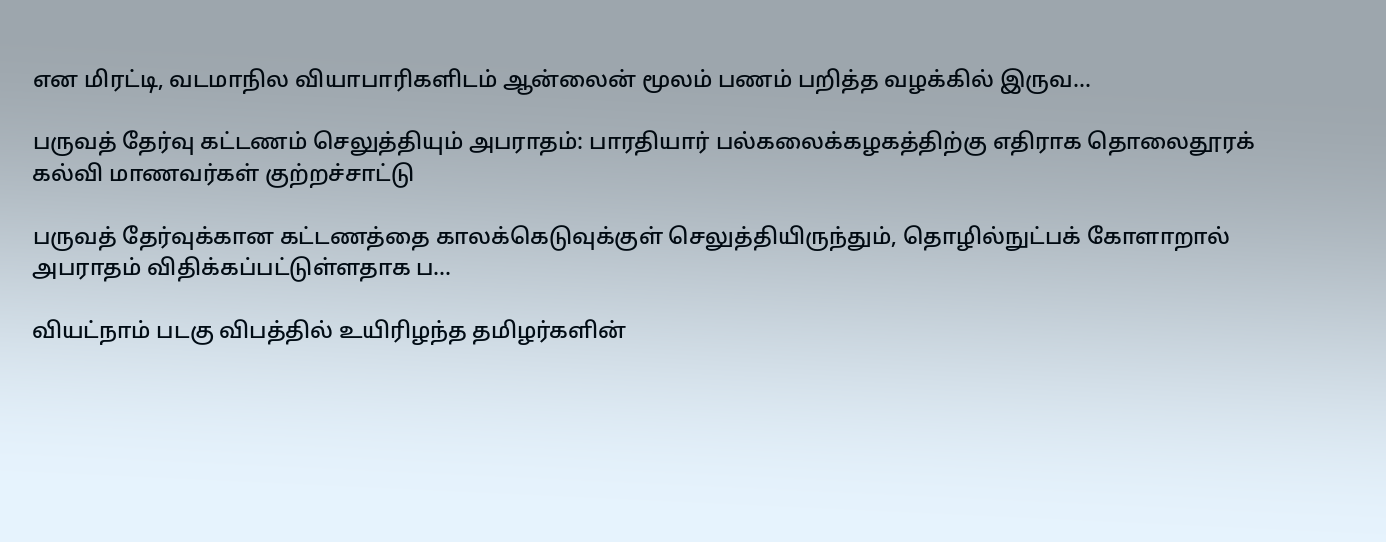என மிரட்டி, வடமாநில வியாபாரிகளிடம் ஆன்லைன் மூலம் பணம் பறித்த வழக்கில் இருவ...

பருவத் தேர்வு கட்டணம் செலுத்தியும் அபராதம்: பாரதியார் பல்கலைக்கழகத்திற்கு எதிராக தொலைதூரக் கல்வி மாணவர்கள் குற்றச்சாட்டு

பருவத் தேர்வுக்கான கட்டணத்தை காலக்கெடுவுக்குள் செலுத்தியிருந்தும், தொழில்நுட்பக் கோளாறால் அபராதம் விதிக்கப்பட்டுள்ளதாக ப...

வியட்நாம் படகு விபத்தில் உயிரிழந்த தமிழர்களின்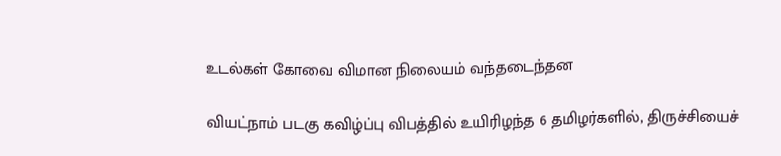உடல்கள் கோவை விமான நிலையம் வந்தடைந்தன

வியட்நாம் படகு கவிழ்ப்பு விபத்தில் உயிரிழந்த 6 தமிழர்களில், திருச்சியைச்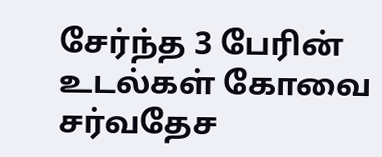சேர்ந்த 3 பேரின் உடல்கள் கோவை சர்வதேச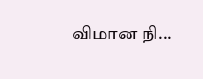விமான நி...